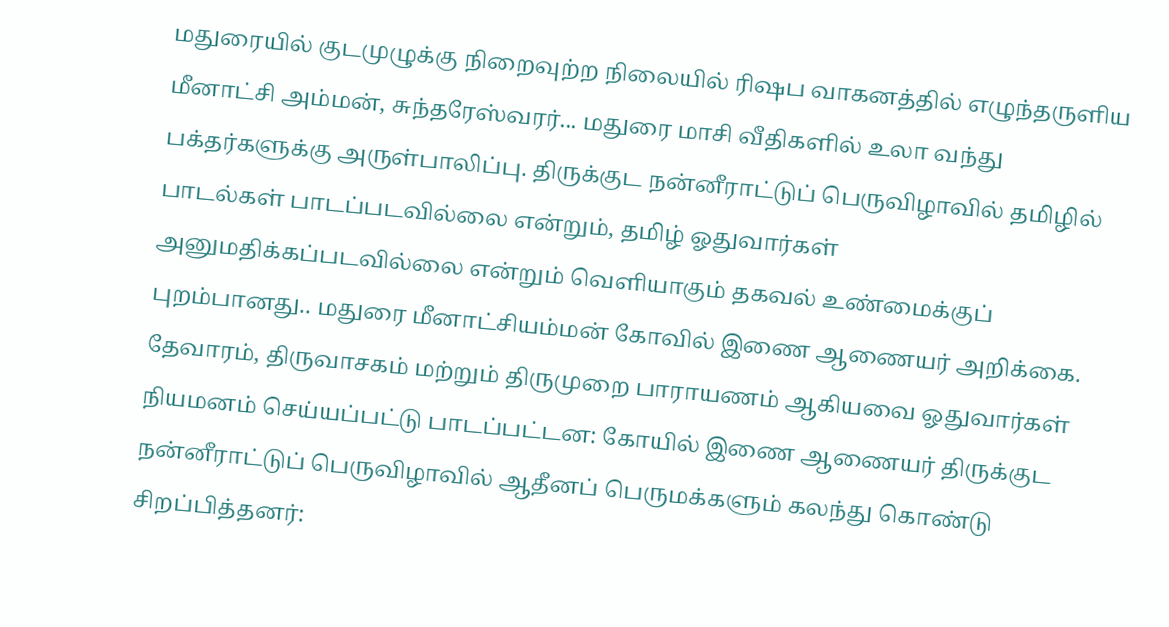மதுரையில் குடமுழுக்கு நிறைவுற்ற நிலையில் ரிஷப வாகனத்தில் எழுந்தருளிய மீனாட்சி அம்மன், சுந்தரேஸ்வரர்... மதுரை மாசி வீதிகளில் உலா வந்து பக்தர்களுக்கு அருள்பாலிப்பு. திருக்குட நன்னீராட்டுப் பெருவிழாவில் தமிழில் பாடல்கள் பாடப்படவில்லை என்றும், தமிழ் ஓதுவார்கள் அனுமதிக்கப்படவில்லை என்றும் வெளியாகும் தகவல் உண்மைக்குப் புறம்பானது.. மதுரை மீனாட்சியம்மன் கோவில் இணை ஆணையர் அறிக்கை. தேவாரம், திருவாசகம் மற்றும் திருமுறை பாராயணம் ஆகியவை ஓதுவார்கள் நியமனம் செய்யப்பட்டு பாடப்பட்டன: கோயில் இணை ஆணையர் திருக்குட நன்னீராட்டுப் பெருவிழாவில் ஆதீனப் பெருமக்களும் கலந்து கொண்டு சிறப்பித்தனர்: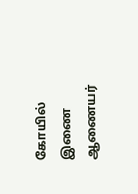கோயில் இணை ஆணையர்